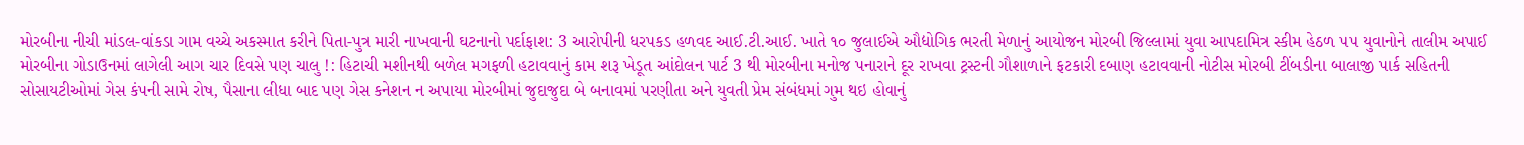મોરબીના નીચી માંડલ-વાંકડા ગામ વચ્ચે અકસ્માત કરીને પિતા-પુત્ર મારી નાખવાની ઘટનાનો પર્દાફાશ: 3 આરોપીની ધરપકડ હળવદ આઈ.ટી.આઈ. ખાતે ૧૦ જુલાઈએ ઔદ્યોગિક ભરતી મેળાનું આયોજન મોરબી જિલ્લામાં યુવા આપદામિત્ર સ્કીમ હેઠળ ૫૫ યુવાનોને તાલીમ અપાઈ મોરબીના ગોડાઉનમાં લાગેલી આગ ચાર દિવસે પણ ચાલુ !: હિટાચી મશીનથી બળેલ મગફળી હટાવવાનું કામ શરૂ ખેડૂત આંદોલન પાર્ટ 3 થી મોરબીના મનોજ પનારાને દૂર રાખવા ટ્રસ્ટની ગૌશાળાને ફટકારી દબાણ હટાવવાની નોટીસ મોરબી ટીંબડીના બાલાજી પાર્ક સહિતની સોસાયટીઓમાં ગેસ કંપની સામે રોષ, પૈસાના લીધા બાદ પણ ગેસ કનેશન ન અપાયા મોરબીમાં જુદાજુદા બે બનાવમાં પરણીતા અને યુવતી પ્રેમ સંબંધમાં ગુમ થઇ હોવાનું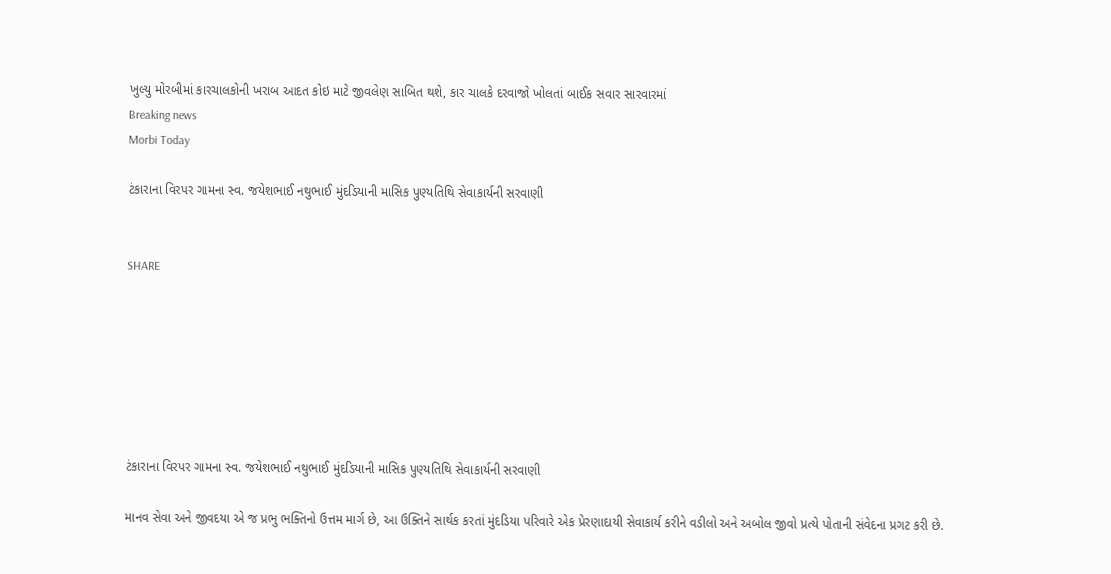ખુલ્યુ મોરબીમાં કારચાલકોની ખરાબ આદત કોઇ માટે જીવલેણ સાબિત થશે, કાર ચાલકે દરવાજો ખોલતાં બાઈક સવાર સારવારમાં
Breaking news
Morbi Today

ટંકારાના વિરપર ગામના સ્વ. જયેશભાઈ નથુભાઈ મુંદડિયાની માસિક પુણ્યતિથિ સેવાકાર્યની સરવાણી


SHARE







ટંકારાના વિરપર ગામના સ્વ. જયેશભાઈ નથુભાઈ મુંદડિયાની માસિક પુણ્યતિથિ સેવાકાર્યની સરવાણી

માનવ સેવા અને જીવદયા એ જ પ્રભુ ભક્તિનો ઉત્તમ માર્ગ છે, આ ઉક્તિને સાર્થક કરતાં મુંદડિયા પરિવારે એક પ્રેરણાદાયી સેવાકાર્ય કરીને વડીલો અને અબોલ જીવો પ્રત્યે પોતાની સંવેદના પ્રગટ કરી છે.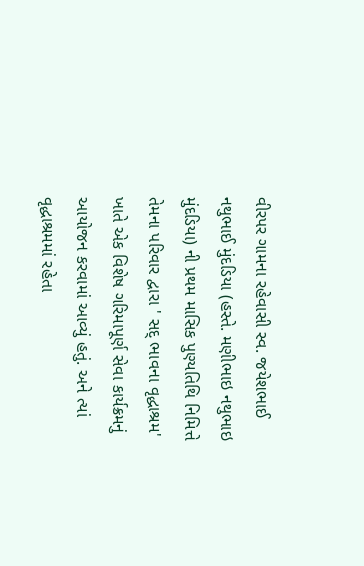વીરપર ગામના રહેવાસી સ્વ. જયેશભાઈ નથુભાઈ મુંદડિયા (હસ્તે. મણીભાઇ નથુભાઇ મુંદડિયા) ની પ્રથમ માસિક પુણ્યતિથિ નિમિત્તે તેમના પરિવાર દ્વારા ' સદ્ ભાવના વૃદ્ધાશ્રમ' ખાતે એક વિશેષ ગરિમાપૂર્ણ સેવા કાર્યક્રમનું આયોજન કરવામાં આવ્યું હતું. અને ત્યાં વૃદ્ધાશ્રમમાં રહેતા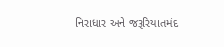નિરાધાર અને જરૂરિયાતમંદ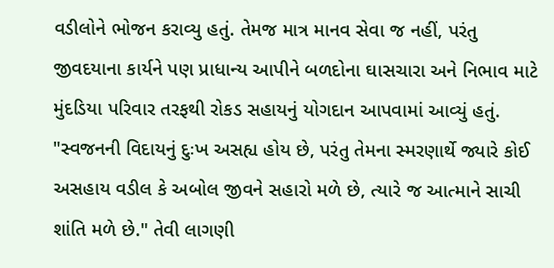વડીલોને ભોજન કરાવ્યુ હતું. તેમજ માત્ર માનવ સેવા જ નહીં, પરંતુ જીવદયાના કાર્યને પણ પ્રાધાન્ય આપીને બળદોના ઘાસચારા અને નિભાવ માટે મુંદડિયા પરિવાર તરફથી રોકડ સહાયનું યોગદાન આપવામાં આવ્યું હતું. "સ્વજનની વિદાયનું દુઃખ અસહ્ય હોય છે, પરંતુ તેમના સ્મરણાર્થે જ્યારે કોઈ અસહાય વડીલ કે અબોલ જીવને સહારો મળે છે, ત્યારે જ આત્માને સાચી શાંતિ મળે છે." તેવી લાગણી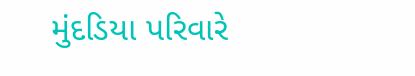મુંદડિયા પરિવારે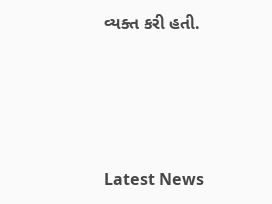વ્યક્ત કરી હતી.






Latest News